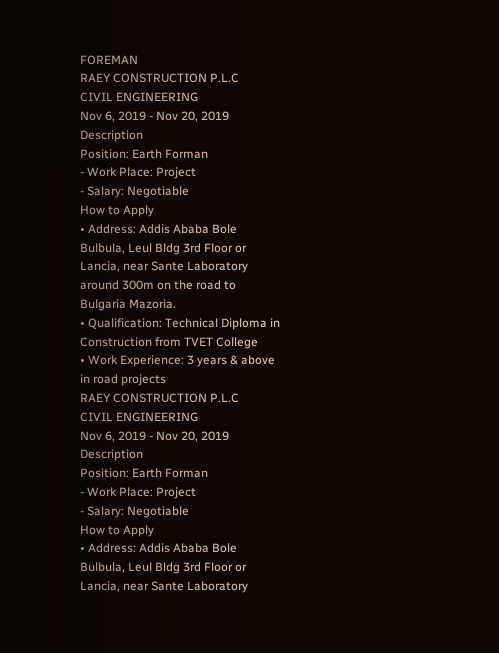FOREMAN
RAEY CONSTRUCTION P.L.C
CIVIL ENGINEERING
Nov 6, 2019 - Nov 20, 2019
Description
Position: Earth Forman
- Work Place: Project
- Salary: Negotiable
How to Apply
• Address: Addis Ababa Bole Bulbula, Leul Bldg 3rd Floor or Lancia, near Sante Laboratory around 300m on the road to Bulgaria Mazoria.
• Qualification: Technical Diploma in Construction from TVET College
• Work Experience: 3 years & above in road projects
RAEY CONSTRUCTION P.L.C
CIVIL ENGINEERING
Nov 6, 2019 - Nov 20, 2019
Description
Position: Earth Forman
- Work Place: Project
- Salary: Negotiable
How to Apply
• Address: Addis Ababa Bole Bulbula, Leul Bldg 3rd Floor or Lancia, near Sante Laboratory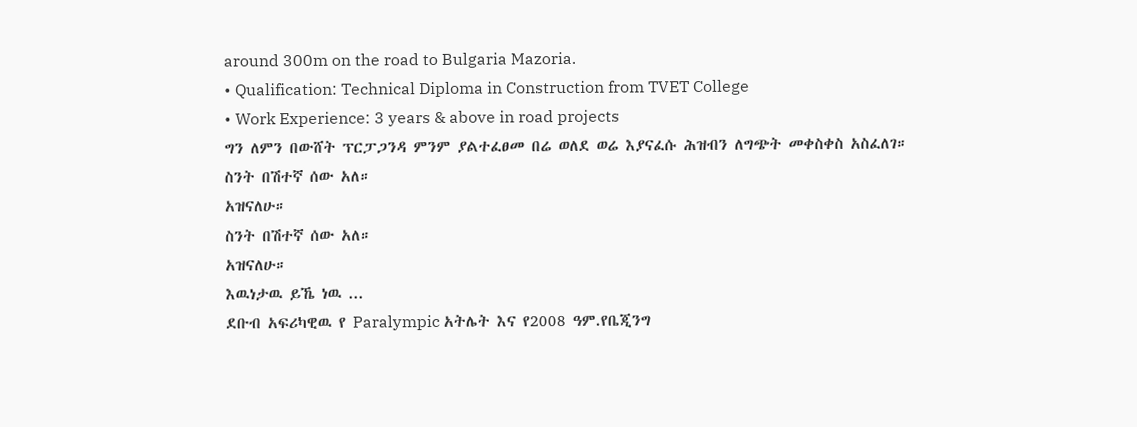around 300m on the road to Bulgaria Mazoria.
• Qualification: Technical Diploma in Construction from TVET College
• Work Experience: 3 years & above in road projects
ግን ለምን በውሸት ፕርፓጋንዳ ምንም ያልተፈፀመ በሬ ወለደ ወሬ እያናፈሱ ሕዝብን ለግጭት መቀስቀስ አስፈለገ።
ስንት በሽተኛ ሰው አለ።
አዝናለሁ።
ስንት በሽተኛ ሰው አለ።
አዝናለሁ።
እዉነታዉ ይኼ ነዉ ...
ደቡብ አፍሪካዊዉ የ Paralympic አትሌት እና የ2008 ዓም.የቤጂንግ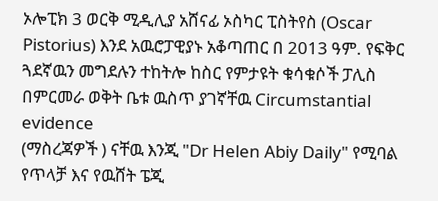ኦሎፒክ 3 ወርቅ ሚዲሊያ አሸናፊ ኦስካር ፒስትየስ (Oscar Pistorius) እንደ አዉሮፓዊያኑ አቆጣጠር በ 2013 ዓም. የፍቅር ጓደኛዉን መግደሉን ተከትሎ ከስር የምታዩት ቁሳቁሶች ፓሊስ በምርመራ ወቅት ቤቱ ዉስጥ ያገኛቸዉ Circumstantial evidence
(ማስረጃዎች ) ናቸዉ እንጂ "Dr Helen Abiy Daily" የሚባል የጥላቻ እና የዉሸት ፔጂ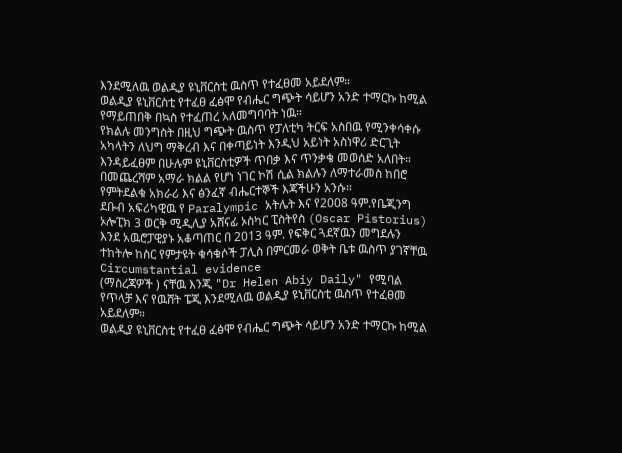እንደሚለዉ ወልዲያ ዩኒቨርስቲ ዉስጥ የተፈፀመ አይደለም።
ወልዲያ ዩኒቨርስቲ የተፈፀ ፈፅሞ የብሔር ግጭት ሳይሆን አንድ ተማርኩ ከሚል የማይጠበቅ በኳስ የተፈጠረ አለመግባባት ነዉ።
የክልሉ መንግስት በዚህ ግጭት ዉስጥ የፓለቲካ ትርፍ አስበዉ የሚንቀሳቀሱ አካላትን ለህግ ማቅረብ እና በቀጣይነት እንዲህ አይነት አስነዋሪ ድርጊት እንዳይፈፀም በሁሉም ዩኒቨርስቲዎች ጥበቃ እና ጥንቃቄ መወሰድ አለበት።
በመጨረሻም አማራ ክልል የሆነ ነገር ኮሽ ሲል ክልሉን ለማተራመስ ከበሮ የምትደልቁ አክራሪ እና ፅንፈኛ ብሔርተኞች እጃችሁን አንሱ።
ደቡብ አፍሪካዊዉ የ Paralympic አትሌት እና የ2008 ዓም.የቤጂንግ ኦሎፒክ 3 ወርቅ ሚዲሊያ አሸናፊ ኦስካር ፒስትየስ (Oscar Pistorius) እንደ አዉሮፓዊያኑ አቆጣጠር በ 2013 ዓም. የፍቅር ጓደኛዉን መግደሉን ተከትሎ ከስር የምታዩት ቁሳቁሶች ፓሊስ በምርመራ ወቅት ቤቱ ዉስጥ ያገኛቸዉ Circumstantial evidence
(ማስረጃዎች ) ናቸዉ እንጂ "Dr Helen Abiy Daily" የሚባል የጥላቻ እና የዉሸት ፔጂ እንደሚለዉ ወልዲያ ዩኒቨርስቲ ዉስጥ የተፈፀመ አይደለም።
ወልዲያ ዩኒቨርስቲ የተፈፀ ፈፅሞ የብሔር ግጭት ሳይሆን አንድ ተማርኩ ከሚል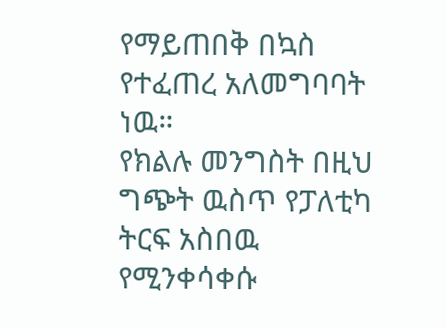የማይጠበቅ በኳስ የተፈጠረ አለመግባባት ነዉ።
የክልሉ መንግስት በዚህ ግጭት ዉስጥ የፓለቲካ ትርፍ አስበዉ የሚንቀሳቀሱ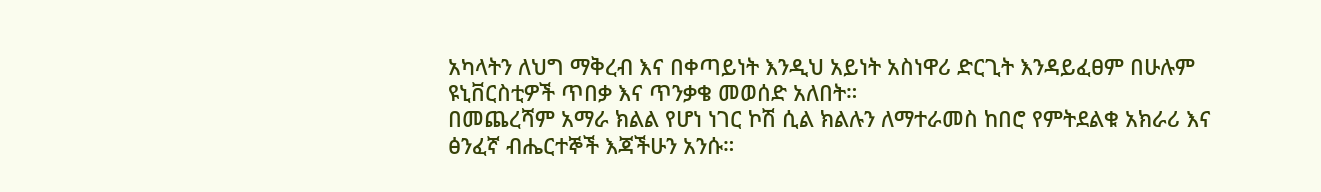አካላትን ለህግ ማቅረብ እና በቀጣይነት እንዲህ አይነት አስነዋሪ ድርጊት እንዳይፈፀም በሁሉም ዩኒቨርስቲዎች ጥበቃ እና ጥንቃቄ መወሰድ አለበት።
በመጨረሻም አማራ ክልል የሆነ ነገር ኮሽ ሲል ክልሉን ለማተራመስ ከበሮ የምትደልቁ አክራሪ እና ፅንፈኛ ብሔርተኞች እጃችሁን አንሱ።